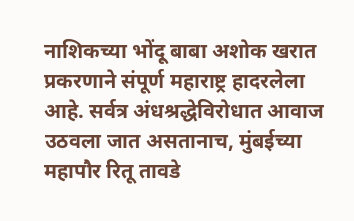नाशिकच्या भोंदू बाबा अशोक खरात प्रकरणाने संपूर्ण महाराष्ट्र हादरलेला आहे. सर्वत्र अंधश्रद्धेविरोधात आवाज उठवला जात असतानाच, मुंबईच्या महापौर रितू तावडे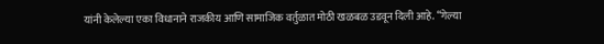यांनी केलेल्या एका विधानाने राजकीय आणि सामाजिक वर्तुळात मोठी खळबळ उडवून दिली आहे. “गेल्या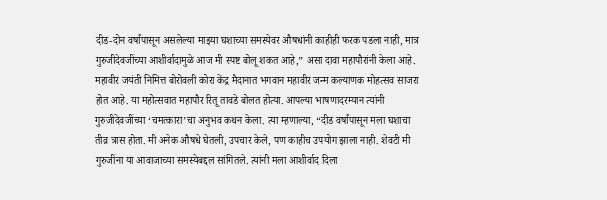दीड-दोन वर्षांपासून असलेल्या माझ्या घशाच्या समस्येवर औषधांनी काहीही फरक पडला नाही, मात्र गुरुजीदेवजींच्या आशीर्वादामुळे आज मी स्पष्ट बोलू शकत आहे,” असा दावा महापौरांनी केला आहे. महावीर जयंती निमित्त बोरोवली कोरा केंद्र मैदानात भगवान महावीर जन्म कल्याणक मोहत्सव साजरा होत आहे. या महोत्सवात महापौर रितू तावडे बोलत होत्या. आपल्या भाषणादरम्यान त्यांनी गुरुजीदेवजींच्या ‘चमत्कारा’चा अनुभव कथन केला. त्या म्हणाल्या, “दीड वर्षांपासून मला घशाचा तीव्र त्रास होता. मी अनेक औषधे घेतली, उपचार केले, पण काहीच उपयोग झाला नाही. शेवटी मी गुरुजींना या आवाजाच्या समस्येबद्दल सांगितले. त्यांनी मला आशीर्वाद दिला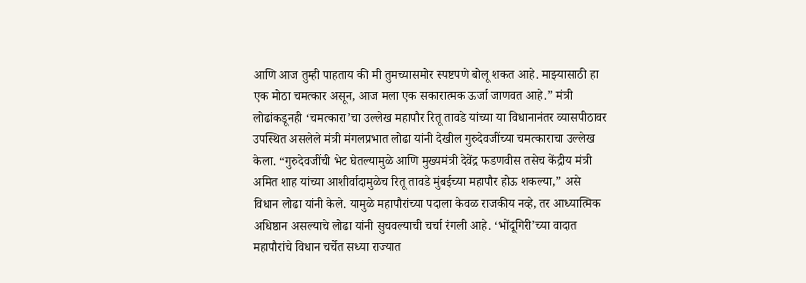आणि आज तुम्ही पाहताय की मी तुमच्यासमोर स्पष्टपणे बोलू शकत आहे. माझ्यासाठी हा एक मोठा चमत्कार असून, आज मला एक सकारात्मक ऊर्जा जाणवत आहे.” मंत्री लोढांकडूनही ‘चमत्कारा’चा उल्लेख महापौर रितू तावडे यांच्या या विधानानंतर व्यासपीठावर उपस्थित असलेले मंत्री मंगलप्रभात लोढा यांनी देखील गुरुदेवजींच्या चमत्काराचा उल्लेख केला. “गुरुदेवजींची भेट घेतल्यामुळे आणि मुख्यमंत्री देवेंद्र फडणवीस तसेच केंद्रीय मंत्री अमित शाह यांच्या आशीर्वादामुळेच रितू तावडे मुंबईच्या महापौर होऊ शकल्या,” असे विधान लोढा यांनी केले. यामुळे महापौरांच्या पदाला केवळ राजकीय नव्हे, तर आध्यात्मिक अधिष्ठान असल्याचे लोढा यांनी सुचवल्याची चर्चा रंगली आहे. ‘भोंदूगिरी’च्या वादात महापौरांचे विधान चर्चेत सध्या राज्यात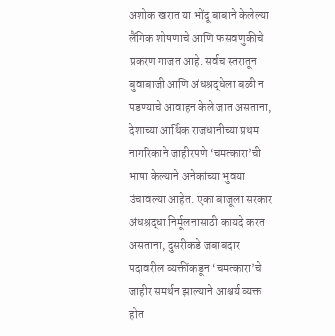अशोक खरात या भोंदू बाबाने केलेल्या लैंगिक शोषणाचे आणि फसवणुकीचे प्रकरण गाजत आहे. सर्वच स्तरातून बुवाबाजी आणि अंधश्रद्धेला बळी न पडण्याचे आवाहन केले जात असताना, देशाच्या आर्थिक राजधानीच्या प्रथम नागरिकाने जाहीरपणे ‘चमत्कारा’ची भाषा केल्याने अनेकांच्या भुवया उंचावल्या आहेत. एका बाजूला सरकार अंधश्रद्धा निर्मूलनासाठी कायदे करत असताना, दुसरीकडे जबाबदार पदावरील व्यक्तींकडून ‘चमत्कारा’चे जाहीर समर्थन झाल्याने आश्चर्य व्यक्त होत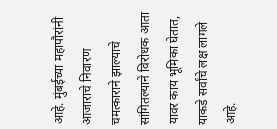आहे. मुंबईच्या महापौरांनी आजाराचे निवारण चमत्काराने झाल्याचे सांगितल्याने विरोधक आता यावर काय भूमिका घेतात, याकडे सर्वांचे लक्ष लागले आहे.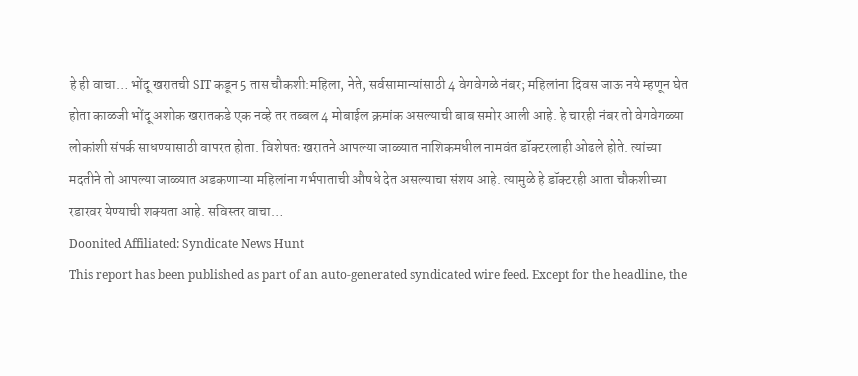हे ही वाचा… भोंदू खरातची SIT कडून 5 तास चौकशी:महिला, नेते, सर्वसामान्यांसाठी 4 वेगवेगळे नंबर; महिलांना दिवस जाऊ नये म्हणून घेत होता काळजी भोंदू अशोक खरातकडे एक नव्हे तर तब्बल 4 मोबाईल क्रमांक असल्याची बाब समोर आली आहे. हे चारही नंबर तो वेगवेगळ्या लोकांशी संपर्क साधण्यासाठी वापरत होता. विशेषतः खरातने आपल्या जाळ्यात नाशिकमधील नामवंत डॉक्टरलाही ओढले होते. त्यांच्या मदतीने तो आपल्या जाळ्यात अडकणाऱ्या महिलांना गर्भपाताची औषधे देत असल्याचा संशय आहे. त्यामुळे हे डॉक्टरही आता चौकशीच्या रडारवर येण्याची शक्यता आहे. सविस्तर वाचा…
Doonited Affiliated: Syndicate News Hunt
This report has been published as part of an auto-generated syndicated wire feed. Except for the headline, the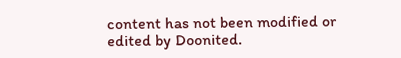content has not been modified or edited by Doonited.